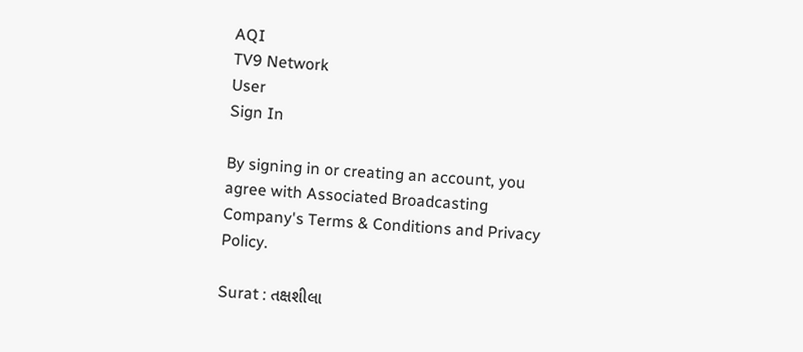AQI
TV9 Network
User
Sign In

By signing in or creating an account, you agree with Associated Broadcasting Company's Terms & Conditions and Privacy Policy.

Surat : તક્ષશીલા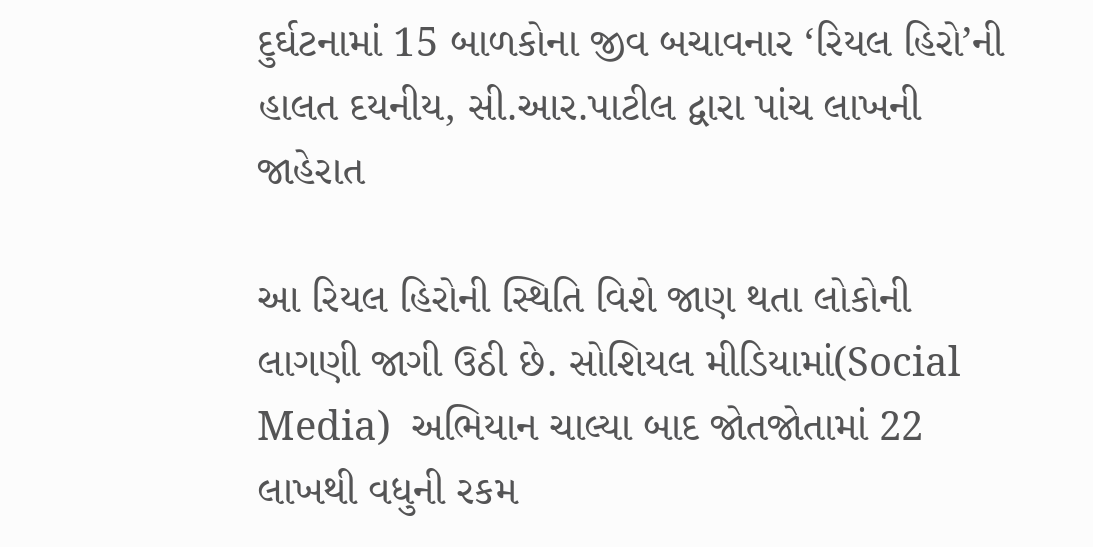દુર્ઘટનામાં 15 બાળકોના જીવ બચાવનાર ‘રિયલ હિરો’ની હાલત દયનીય, સી.આર.પાટીલ દ્વારા પાંચ લાખની જાહેરાત

આ રિયલ હિરોની સ્થિતિ વિશે જાણ થતા લોકોની લાગણી જાગી ઉઠી છે. સોશિયલ મીડિયામાં(Social Media)  અભિયાન ચાલ્યા બાદ જોતજોતામાં 22 લાખથી વધુની રકમ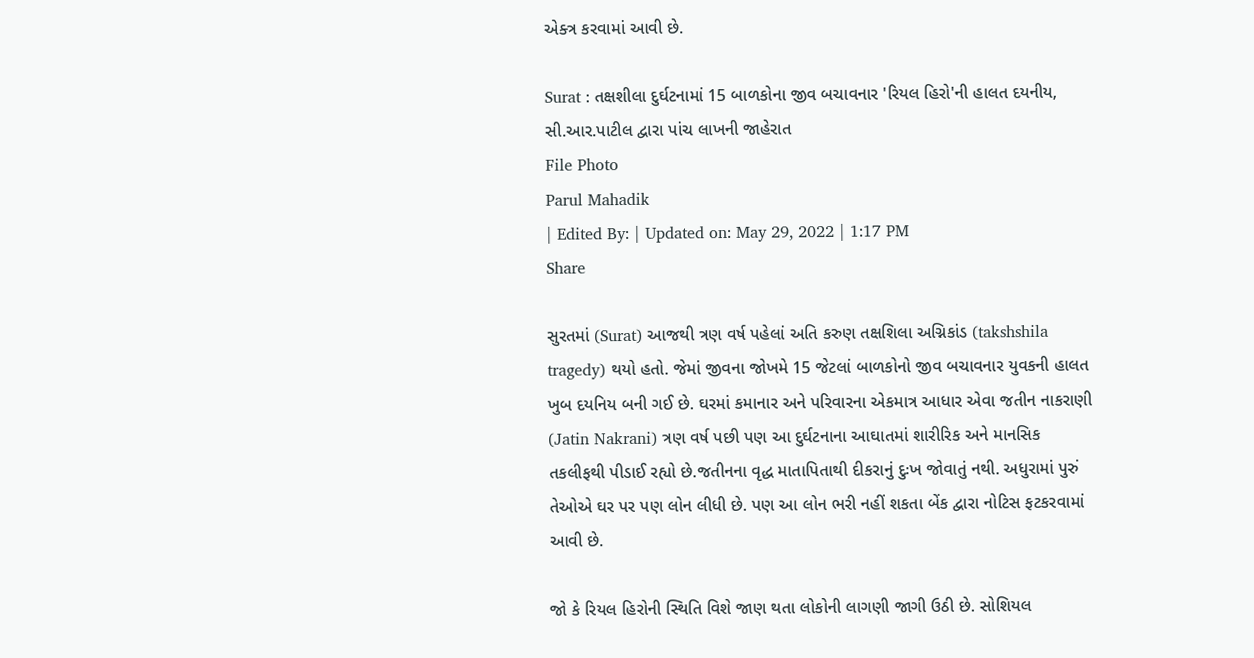એક્ત્ર કરવામાં આવી છે.

Surat : તક્ષશીલા દુર્ઘટનામાં 15 બાળકોના જીવ બચાવનાર 'રિયલ હિરો'ની હાલત દયનીય, સી.આર.પાટીલ દ્વારા પાંચ લાખની જાહેરાત
File Photo
Parul Mahadik
| Edited By: | Updated on: May 29, 2022 | 1:17 PM
Share

સુરતમાં (Surat) આજથી ત્રણ વર્ષ પહેલાં અતિ કરુણ તક્ષશિલા અગ્નિકાંડ (takshshila tragedy) થયો હતો. જેમાં જીવના જોખમે 15 જેટલાં બાળકોનો જીવ બચાવનાર યુવકની હાલત ખુબ દયનિય બની ગઈ છે. ઘરમાં કમાનાર અને પરિવારના એકમાત્ર આધાર એવા જતીન નાકરાણી (Jatin Nakrani) ત્રણ વર્ષ પછી પણ આ દુર્ઘટનાના આઘાતમાં શારીરિક અને માનસિક તકલીફથી પીડાઈ રહ્યો છે.જતીનના વૃદ્ધ માતાપિતાથી દીકરાનું દુઃખ જોવાતું નથી. અધુરામાં પુરું તેઓએ ઘર પર પણ લોન લીધી છે. પણ આ લોન ભરી નહીં શકતા બેંક દ્વારા નોટિસ ફટકરવામાં આવી છે.

જો કે રિયલ હિરોની સ્થિતિ વિશે જાણ થતા લોકોની લાગણી જાગી ઉઠી છે. સોશિયલ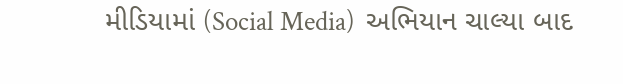મીડિયામાં (Social Media)  અભિયાન ચાલ્યા બાદ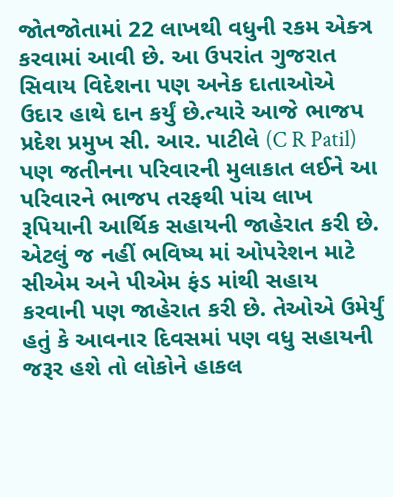જોતજોતામાં 22 લાખથી વધુની રકમ એક્ત્ર કરવામાં આવી છે. આ ઉપરાંત ગુજરાત સિવાય વિદેશના પણ અનેક દાતાઓએ ઉદાર હાથે દાન કર્યું છે.ત્યારે આજે ભાજપ પ્રદેશ પ્રમુખ સી. આર. પાટીલે (C R Patil) પણ જતીનના પરિવારની મુલાકાત લઈને આ પરિવારને ભાજપ તરફથી પાંચ લાખ રૂપિયાની આર્થિક સહાયની જાહેરાત કરી છે. એટલું જ નહીં ભવિષ્ય માં ઓપરેશન માટે સીએમ અને પીએમ ફંડ માંથી સહાય કરવાની પણ જાહેરાત કરી છે. તેઓએ ઉમેર્યું હતું કે આવનાર દિવસમાં પણ વધુ સહાયની જરૂર હશે તો લોકોને હાકલ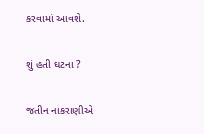કરવામાં આવશે.

શું હતી ઘટના ?

જતીન નાકરાણીએ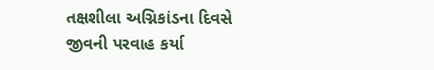તક્ષશીલા અગ્નિકાંડના દિવસે જીવની પરવાહ કર્યા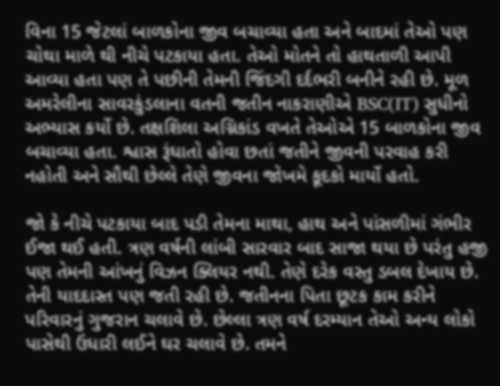વિના 15 જેટલાં બાળકોના જીવ બચાવ્યા હતા અને બાદમાં તેઓ પણ ચોથા માળે થી નીચે પટકાયા હતા. તેઓ મોતને તો હાથતાળી આપી આવ્યા હતા પણ તે પછીની તેમની જિંદગી દર્દભરી બનીને રહી છે. મૂળ અમરેલીના સાવરકુંડલાના વતની જતીન નાકરાણીએ BSC(IT) સુધીનો અભ્યાસ કર્યો છે. તક્ષશિલા અગ્નિકાંડ વખતે તેઓએ 15 બાળકોના જીવ બચાવ્યા હતા. શ્વાસ રૂંધાતો હોવા છતાં જતીને જીવની પરવાહ કરી નહોતી અને સૌથી છેલ્લે તેણે જીવના જોખમે કૂદકો માર્યો હતો.

જો કે નીચે પટકાયા બાદ પડી તેમના માથા, હાથ અને પાંસળીમાં ગંભીર ઈજા થઈ હતી. ત્રણ વર્ષની લાંબી સારવાર બાદ સાજા થયા છે પરંતુ હજી પણ તેમની આંખનું વિઝન ક્લિયર નથી. તેણે દરેક વસ્તુ ડબલ દેખાય છે. તેની યાદદાસ્ત પણ જતી રહી છે. જતીનના પિતા છૂટક કામ કરીને પરિવારનું ગુજરાન ચલાવે છે. છેલ્લા ત્રણ વર્ષ દરમ્યાન તેઓ અન્ય લોકો પાસેથી ઉધારી લઈને ઘર ચલાવે છે. તમને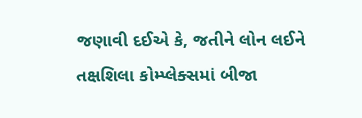જણાવી દઈએ કે, જતીને લોન લઈને તક્ષશિલા કોમ્પ્લેક્સમાં બીજા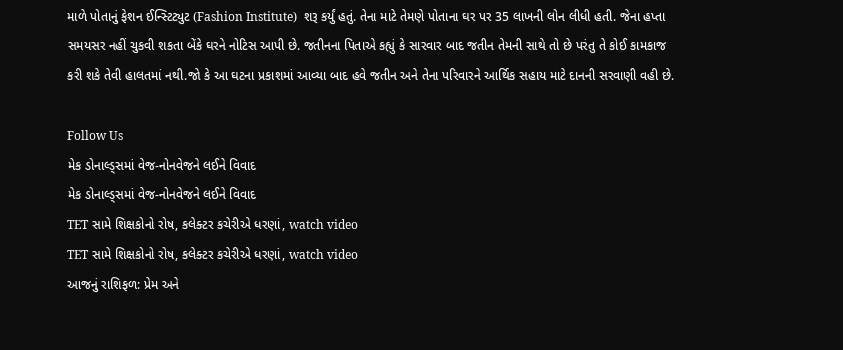માળે પોતાનું ફેશન ઈન્સ્ટિટ્યુટ (Fashion Institute)  શરૂ કર્યું હતું. તેના માટે તેમણે પોતાના ઘર પર 35 લાખની લોન લીધી હતી. જેના હપ્તા સમયસર નહીં ચુકવી શકતા બેંકે ઘરને નોટિસ આપી છે. જતીનના પિતાએ કહ્યું કે સારવાર બાદ જતીન તેમની સાથે તો છે પરંતુ તે કોઈ કામકાજ કરી શકે તેવી હાલતમાં નથી.જો કે આ ઘટના પ્રકાશમાં આવ્યા બાદ હવે જતીન અને તેના પરિવારને આર્થિક સહાય માટે દાનની સરવાણી વહી છે.

Follow Us
મેક ડોનાલ્ડ્સમાં વેજ-નોનવેજને લઈને વિવાદ
મેક ડોનાલ્ડ્સમાં વેજ-નોનવેજને લઈને વિવાદ
TET સામે શિક્ષકોનો રોષ, કલેક્ટર કચેરીએ ધરણાં, watch video
TET સામે શિક્ષકોનો રોષ, કલેક્ટર કચેરીએ ધરણાં, watch video
આજનું રાશિફળ: પ્રેમ અને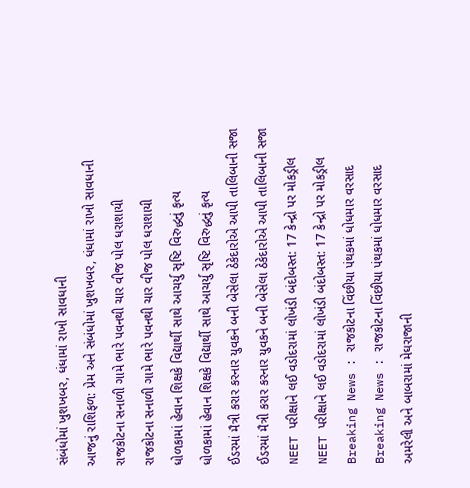સંબંધોમાં ખુશખબર, ધંધામાં રાખો સાવધાની
આજનું રાશિફળ: પ્રેમ અને સંબંધોમાં ખુશખબર, ધંધામાં રાખો સાવધાની
રાજકોટના સનાળી ગામે ભારે પવનથી ચાર વીજ પોલ ધરાશાયી
રાજકોટના સનાળી ગામે ભારે પવનથી ચાર વીજ પોલ ધરાશાયી
ધોળકામાં હેવાન શિક્ષકે વિદ્યાર્થી સાથે આચર્યુ સૃષ્ટિ વિરુદ્ધનું કૃત્ય
ધોળકામાં હેવાન શિક્ષકે વિદ્યાર્થી સાથે આચર્યુ સૃષ્ટિ વિરુદ્ધનું કૃત્ય
ઈડરમાં મૈત્રી કરાર કરનાર યુવકને બની બેસેલા ઠેકેદારોએ આપી તાલિબાની સજા
ઈડરમાં મૈત્રી કરાર કરનાર યુવકને બની બેસેલા ઠેકેદારોએ આપી તાલિબાની સજા
NEET પરીક્ષાને લઈ વડોદરામાં લોખંડી બંદોબસ્ત: 17 કેન્દ્રો પર મોકડ્રીલ
NEET પરીક્ષાને લઈ વડોદરામાં લોખંડી બંદોબસ્ત: 17 કેન્દ્રો પર મોકડ્રીલ
Breaking News : રાજકોટના વિંછીયા પંથકમાં ધોધમાર વરસાદ
Breaking News : રાજકોટના વિંછીયા પંથકમાં ધોધમાર વરસાદ
અમરેલી અને બાબરામાં મેઘરાજાની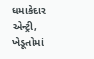ધમાકેદાર એન્ટ્રી, ખેડૂતોમાં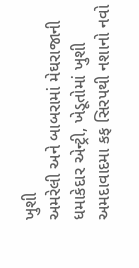ખુશી
અમરેલી અને બાબરામાં મેઘરાજાની ધમાકેદાર એન્ટ્રી, ખેડૂતોમાં ખુશી
અમદાવાદમા કફ સિરપથી નશાનો નવો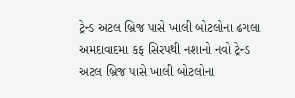ટ્રેન્ડ અટલ બ્રિજ પાસે ખાલી બોટલોના ઢગલા
અમદાવાદમા કફ સિરપથી નશાનો નવો ટ્રેન્ડ અટલ બ્રિજ પાસે ખાલી બોટલોના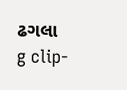ઢગલા
g clip-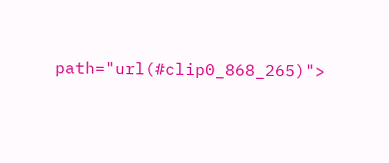path="url(#clip0_868_265)">